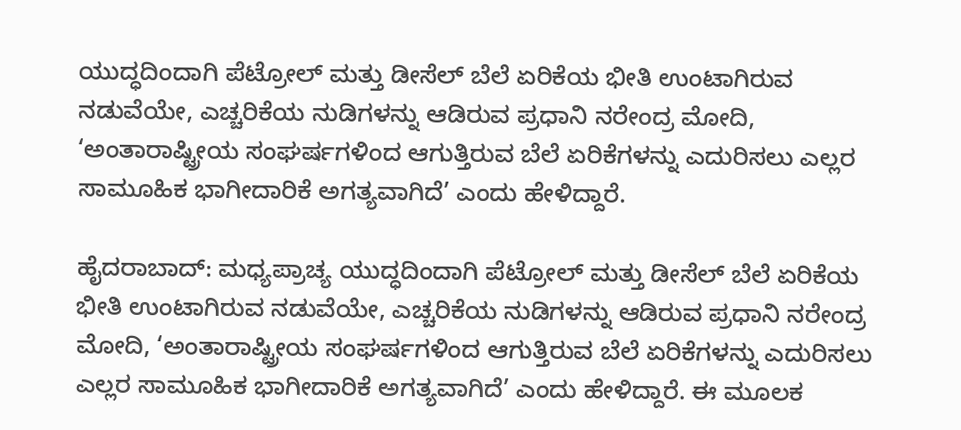ಯುದ್ಧದಿಂದಾಗಿ ಪೆಟ್ರೋಲ್ ಮತ್ತು ಡೀಸೆಲ್ ಬೆಲೆ ಏರಿಕೆಯ ಭೀತಿ ಉಂಟಾಗಿರುವ ನಡುವೆಯೇ, ಎಚ್ಚರಿಕೆಯ ನುಡಿಗಳನ್ನು ಆಡಿರುವ ಪ್ರಧಾನಿ ನರೇಂದ್ರ ಮೋದಿ, ‘ಅಂತಾರಾಷ್ಟ್ರೀಯ ಸಂಘರ್ಷಗಳಿಂದ ಆಗುತ್ತಿರುವ ಬೆಲೆ ಏರಿಕೆಗಳನ್ನು ಎದುರಿಸಲು ಎಲ್ಲರ ಸಾಮೂಹಿಕ ಭಾಗೀದಾರಿಕೆ ಅಗತ್ಯವಾಗಿದೆ’ ಎಂದು ಹೇಳಿದ್ದಾರೆ.

ಹೈದರಾಬಾದ್‌: ಮಧ್ಯಪ್ರಾಚ್ಯ ಯುದ್ಧದಿಂದಾಗಿ ಪೆಟ್ರೋಲ್ ಮತ್ತು ಡೀಸೆಲ್ ಬೆಲೆ ಏರಿಕೆಯ ಭೀತಿ ಉಂಟಾಗಿರುವ ನಡುವೆಯೇ, ಎಚ್ಚರಿಕೆಯ ನುಡಿಗಳನ್ನು ಆಡಿರುವ ಪ್ರಧಾನಿ ನರೇಂದ್ರ ಮೋದಿ, ‘ಅಂತಾರಾಷ್ಟ್ರೀಯ ಸಂಘರ್ಷಗಳಿಂದ ಆಗುತ್ತಿರುವ ಬೆಲೆ ಏರಿಕೆಗಳನ್ನು ಎದುರಿಸಲು ಎಲ್ಲರ ಸಾಮೂಹಿಕ ಭಾಗೀದಾರಿಕೆ ಅಗತ್ಯವಾಗಿದೆ’ ಎಂದು ಹೇಳಿದ್ದಾರೆ. ಈ ಮೂಲಕ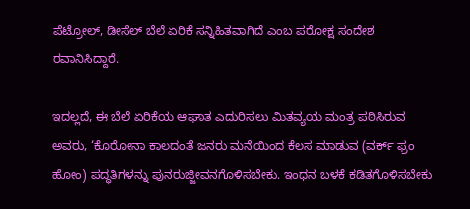ಪೆಟ್ರೋಲ್‌, ಡೀಸೆಲ್‌ ಬೆಲೆ ಏರಿಕೆ ಸನ್ನಿಹಿತವಾಗಿದೆ ಎಂಬ ಪರೋಕ್ಷ ಸಂದೇಶ ರವಾನಿಸಿದ್ದಾರೆ.

ಇದಲ್ಲದೆ, ಈ ಬೆಲೆ ಏರಿಕೆಯ ಆಘಾತ ಎದುರಿಸಲು ಮಿತವ್ಯಯ ಮಂತ್ರ ಪಠಿಸಿರುವ ಅವರು, ‘ಕೊರೋನಾ ಕಾಲದಂತೆ ಜನರು ಮನೆಯಿಂದ ಕೆಲಸ ಮಾಡುವ (ವರ್ಕ್‌ ಫ್ರಂ ಹೋಂ) ಪದ್ಧತಿಗಳನ್ನು ಪುನರುಜ್ಜೀವನಗೊಳಿಸಬೇಕು. ಇಂಧನ ಬಳಕೆ ಕಡಿತಗೊಳಿಸಬೇಕು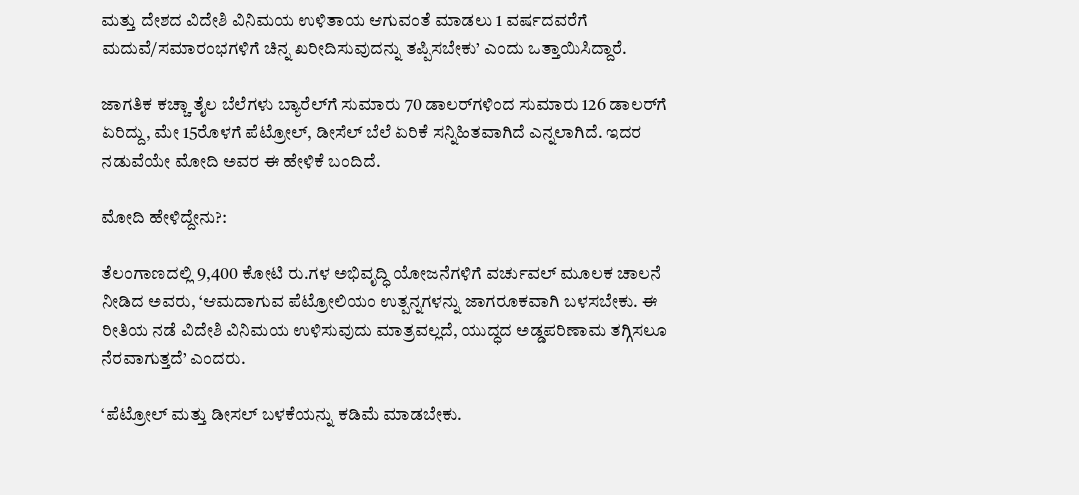ಮತ್ತು ದೇಶದ ವಿದೇಶಿ ವಿನಿಮಯ ಉಳಿತಾಯ ಆಗುವಂತೆ ಮಾಡಲು 1 ವರ್ಷದವರೆಗೆ ಮದುವೆ/ಸಮಾರಂಭಗಳಿಗೆ ಚಿನ್ನ ಖರೀದಿಸುವುದನ್ನು ತಪ್ಪಿಸಬೇಕು’ ಎಂದು ಒತ್ತಾಯಿಸಿದ್ದಾರೆ.

ಜಾಗತಿಕ ಕಚ್ಚಾ ತೈಲ ಬೆಲೆಗಳು ಬ್ಯಾರೆಲ್‌ಗೆ ಸುಮಾರು 70 ಡಾಲರ್‌ಗಳಿಂದ ಸುಮಾರು 126 ಡಾಲರ್‌ಗೆ ಏರಿದ್ದು, ಮೇ 15ರೊಳಗೆ ಪೆಟ್ರೋಲ್‌, ಡೀಸೆಲ್ ಬೆಲೆ ಏರಿಕೆ ಸನ್ನಿಹಿತವಾಗಿದೆ ಎನ್ನಲಾಗಿದೆ. ಇದರ ನಡುವೆಯೇ ಮೋದಿ ಅವರ ಈ ಹೇಳಿಕೆ ಬಂದಿದೆ.

ಮೋದಿ ಹೇಳಿದ್ದೇನು?:

ತೆಲಂಗಾಣದಲ್ಲಿ 9,400 ಕೋಟಿ ರು.ಗಳ ಅಭಿವೃದ್ಧಿ ಯೋಜನೆಗಳಿಗೆ ವರ್ಚುವಲ್‌ ಮೂಲಕ ಚಾಲನೆ ನೀಡಿದ ಅ‍ವರು, ‘ಆಮದಾಗುವ ಪೆಟ್ರೋಲಿಯಂ ಉತ್ಪನ್ನಗಳನ್ನು ಜಾಗರೂಕವಾಗಿ ಬಳಸಬೇಕು. ಈ ರೀತಿಯ ನಡೆ ವಿದೇಶಿ ವಿನಿಮಯ ಉಳಿಸುವುದು ಮಾತ್ರವಲ್ಲದೆ, ಯುದ್ಧದ ಅಡ್ಡಪರಿಣಾಮ ತಗ್ಗಿಸಲೂ ನೆರವಾಗುತ್ತದೆ’ ಎಂದರು.

‘ಪೆಟ್ರೋಲ್ ಮತ್ತು ಡೀಸಲ್ ಬಳಕೆಯನ್ನು ಕಡಿಮೆ ಮಾಡಬೇಕು.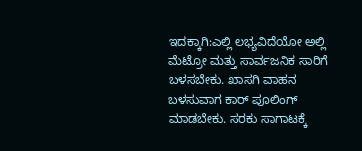ಇದಕ್ಕಾಗಿ:ಎಲ್ಲಿ ಲಭ್ಯವಿದೆಯೋ ಅಲ್ಲಿ ಮೆಟ್ರೋ ಮತ್ತು ಸಾರ್ವಜನಿಕ ಸಾರಿಗೆ ಬಳಸಬೇಕು. ಖಾಸಗಿ ವಾಹನ ಬಳಸುವಾಗ ಕಾರ್ ಪೂಲಿಂಗ್ ಮಾಡಬೇಕು. ಸರಕು ಸಾಗಾಟಕ್ಕೆ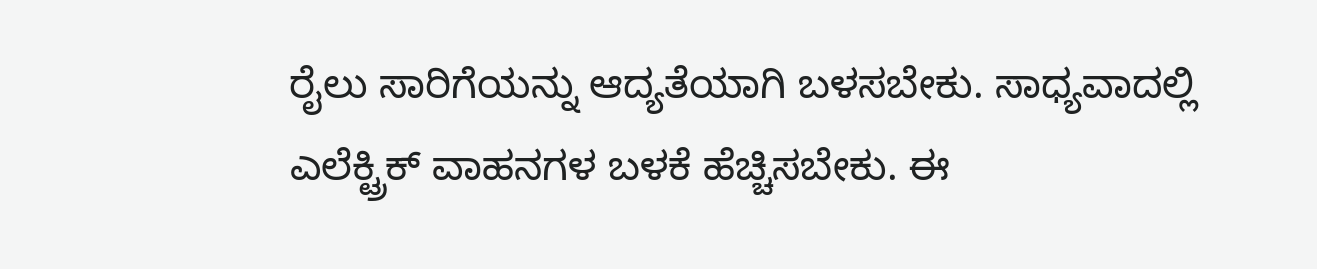ರೈಲು ಸಾರಿಗೆಯನ್ನು ಆದ್ಯತೆಯಾಗಿ ಬಳಸಬೇಕು. ಸಾಧ್ಯವಾದಲ್ಲಿ ಎಲೆಕ್ಟ್ರಿಕ್ ವಾಹನಗಳ ಬಳಕೆ ಹೆಚ್ಚಿಸಬೇಕು. ಈ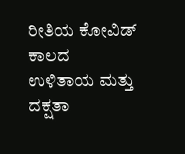ರೀತಿಯ ಕೋವಿಡ್ ಕಾಲದ ಉಳಿತಾಯ ಮತ್ತು ದಕ್ಷತಾ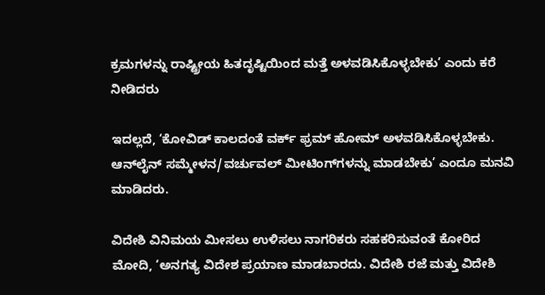ಕ್ರಮಗಳನ್ನು ರಾಷ್ಟ್ರೀಯ ಹಿತದೃಷ್ಟಿಯಿಂದ ಮತ್ತೆ ಅಳವಡಿಸಿಕೊಳ್ಳಬೇಕು’ ಎಂದು ಕರೆ ನೀಡಿದರು

ಇದಲ್ಲದೆ, ‘ಕೋವಿಡ್‌ ಕಾಲದಂತೆ ವರ್ಕ್ ಫ್ರಮ್ ಹೋಮ್ ಅಳವಡಿಸಿಕೊಳ್ಳಬೇಕು. ಆನ್‌ಲೈನ್ ಸಮ್ಮೇಳನ/ವರ್ಚುವಲ್ ಮೀಟಿಂಗ್‌ಗಳನ್ನು ಮಾಡಬೇಕು’ ಎಂದೂ ಮನವಿ ಮಾಡಿದರು.

ವಿದೇಶಿ ವಿನಿಮಯ ಮೀಸಲು ಉಳಿಸಲು ನಾಗರಿಕರು ಸಹಕರಿಸುವಂತೆ ಕೋರಿದ ಮೋದಿ, ‘ಅನಗತ್ಯ ವಿದೇಶ ಪ್ರಯಾಣ ಮಾಡಬಾರದು. ವಿದೇಶಿ ರಜೆ ಮತ್ತು ವಿದೇಶಿ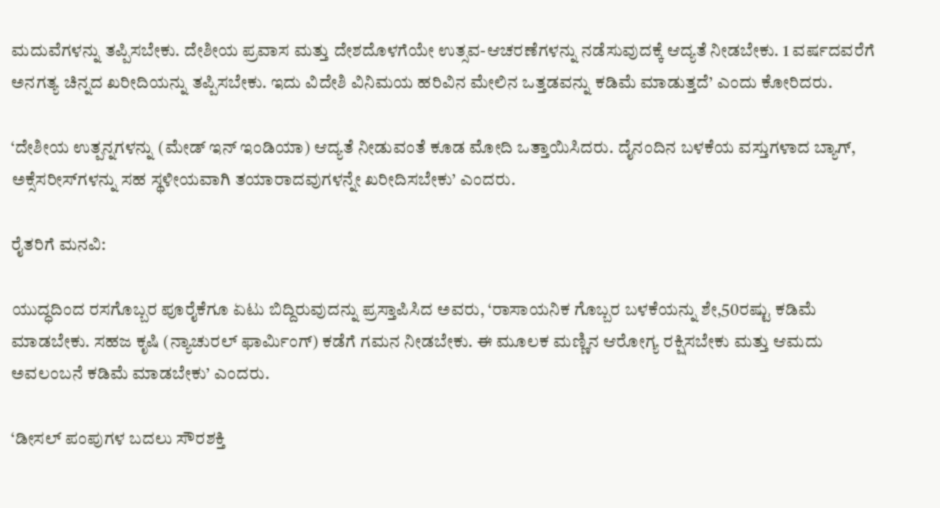ಮದುವೆಗಳನ್ನು ತಪ್ಪಿಸಬೇಕು. ದೇಶೀಯ ಪ್ರವಾಸ ಮತ್ತು ದೇಶದೊಳಗೆಯೇ ಉತ್ಸವ-ಆಚರಣೆಗಳನ್ನು ನಡೆಸುವುದಕ್ಕೆ ಆದ್ಯತೆ ನೀಡಬೇಕು. 1 ವರ್ಷದವರೆಗೆ ಅನಗತ್ಯ ಚಿನ್ನದ ಖರೀದಿಯನ್ನು ತಪ್ಪಿಸಬೇಕು. ಇದು ವಿದೇಶಿ ವಿನಿಮಯ ಹರಿವಿನ ಮೇಲಿನ ಒತ್ತಡವನ್ನು ಕಡಿಮೆ ಮಾಡುತ್ತದೆ’ ಎಂದು ಕೋರಿದರು.

‘ದೇಶೀಯ ಉತ್ಪನ್ನಗಳನ್ನು (ಮೇಡ್ ಇನ್ ಇಂಡಿಯಾ) ಆದ್ಯತೆ ನೀಡುವಂತೆ ಕೂಡ ಮೋದಿ ಒತ್ತಾಯಿಸಿದರು. ದೈನಂದಿನ ಬಳಕೆಯ ವಸ್ತುಗಳಾದ ಬ್ಯಾಗ್, ಅಕ್ಸೆಸರೀಸ್‌ಗಳನ್ನು ಸಹ ಸ್ಥಳೀಯವಾಗಿ ತಯಾರಾದವುಗಳನ್ನೇ ಖರೀದಿಸಬೇಕು’ ಎಂದರು.

ರೈತರಿಗೆ ಮನವಿ:

ಯುದ್ಧದಿಂದ ರಸಗೊಬ್ಬರ ಪೂರೈಕೆಗೂ ಏಟು ಬಿದ್ದಿರುವುದನ್ನು ಪ್ರಸ್ತಾಪಿಸಿದ ಅವರು, ‘ರಾಸಾಯನಿಕ ಗೊಬ್ಬರ ಬಳಕೆಯನ್ನು ಶೇ,50ರಷ್ಟು ಕಡಿಮೆ ಮಾಡಬೇಕು. ಸಹಜ ಕೃಷಿ (ನ್ಯಾಚುರಲ್ ಫಾರ್ಮಿಂಗ್) ಕಡೆಗೆ ಗಮನ ನೀಡಬೇಕು. ಈ ಮೂಲಕ ಮಣ್ಣಿನ ಆರೋಗ್ಯ ರಕ್ಷಿಸಬೇಕು ಮತ್ತು ಆಮದು ಅವಲಂಬನೆ ಕಡಿಮೆ ಮಾಡಬೇಕು’ ಎಂದರು.

‘ಡೀಸಲ್ ಪಂಪುಗಳ ಬದಲು ಸೌರಶಕ್ತಿ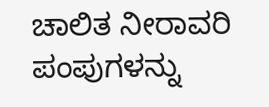ಚಾಲಿತ ನೀರಾವರಿ ಪಂಪುಗಳನ್ನು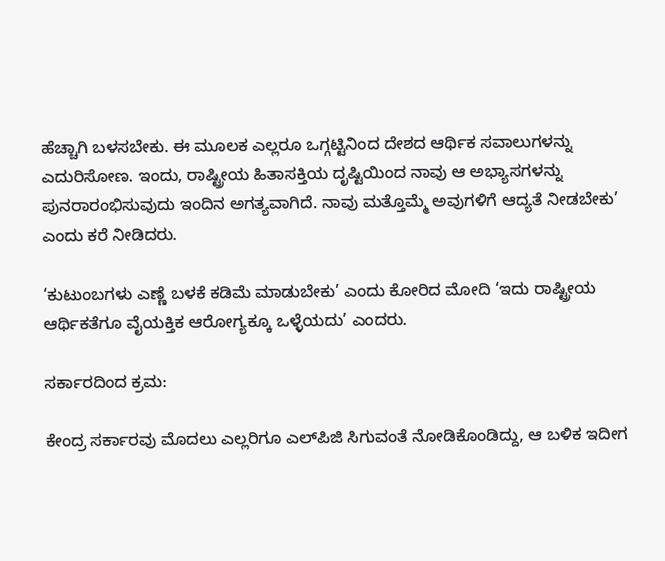ಹೆಚ್ಚಾಗಿ ಬಳಸಬೇಕು. ಈ ಮೂಲಕ ಎಲ್ಲರೂ ಒಗ್ಗಟ್ಟಿನಿಂದ ದೇಶದ ಆರ್ಥಿಕ ಸವಾಲುಗಳನ್ನು ಎದುರಿಸೋಣ. ಇಂದು, ರಾಷ್ಟ್ರೀಯ ಹಿತಾಸಕ್ತಿಯ ದೃಷ್ಟಿಯಿಂದ ನಾವು ಆ ಅಭ್ಯಾಸಗಳನ್ನು ಪುನರಾರಂಭಿಸುವುದು ಇಂದಿನ ಅಗತ್ಯವಾಗಿದೆ. ನಾವು ಮತ್ತೊಮ್ಮೆ ಅವುಗಳಿಗೆ ಆದ್ಯತೆ ನೀಡಬೇಕು’ ಎಂದು ಕರೆ ನೀಡಿದರು.

‘ಕುಟುಂಬಗಳು ಎಣ್ಣೆ ಬಳಕೆ ಕಡಿಮೆ ಮಾಡುಬೇಕು’ ಎಂದು ಕೋರಿದ ಮೋದಿ ‘ಇದು ರಾಷ್ಟ್ರೀಯ ಆರ್ಥಿಕತೆಗೂ ವೈಯಕ್ತಿಕ ಆರೋಗ್ಯಕ್ಕೂ ಒಳ್ಳೆಯದು’ ಎಂದರು.

ಸರ್ಕಾರದಿಂದ ಕ್ರಮ:

ಕೇಂದ್ರ ಸರ್ಕಾರವು ಮೊದಲು ಎಲ್ಲರಿಗೂ ಎಲ್‌ಪಿಜಿ ಸಿಗುವಂತೆ ನೋಡಿಕೊಂಡಿದ್ದು, ಆ ಬಳಿಕ ಇದೀಗ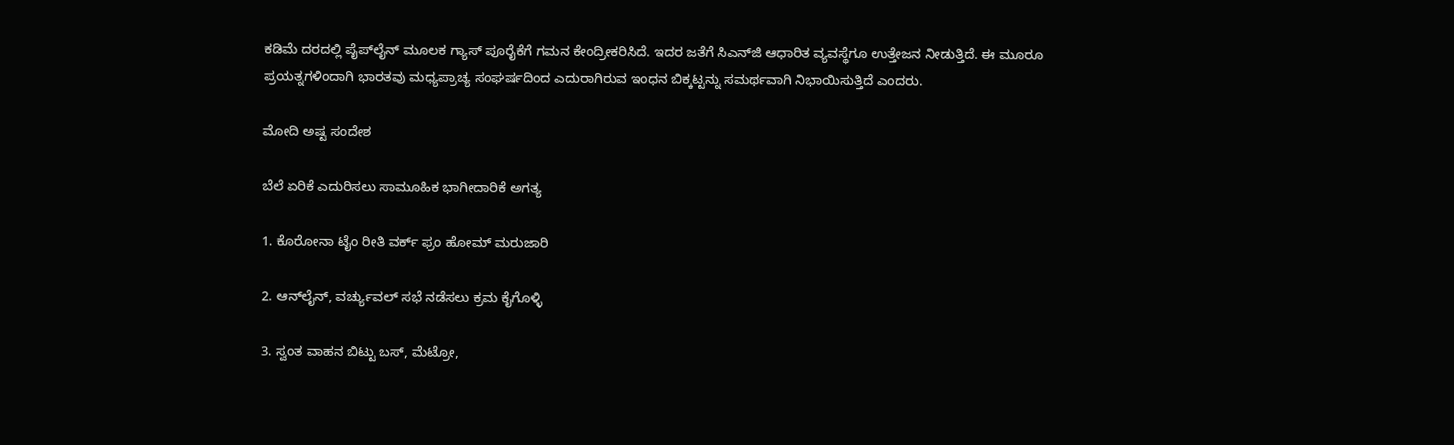ಕಡಿಮೆ ದರದಲ್ಲಿ ಪೈಪ್‌ಲೈನ್‌ ಮೂಲಕ ಗ್ಯಾಸ್‌ ಪೂರೈಕೆಗೆ ಗಮನ ಕೇಂದ್ರೀಕರಿಸಿದೆ. ಇದರ ಜತೆಗೆ ಸಿಎನ್‌ಜಿ ಆಧಾರಿತ ವ್ಯವಸ್ಥೆಗೂ ಉತ್ತೇಜನ ನೀಡುತ್ತಿದೆ. ಈ ಮೂರೂ ಪ್ರಯತ್ನಗಳಿಂದಾಗಿ ಭಾರತವು ಮಧ್ಯಪ್ರಾಚ್ಯ ಸಂಘರ್ಷದಿಂದ ಎದುರಾಗಿರುವ ಇಂಧನ ಬಿಕ್ಕಟ್ಟನ್ನು ಸಮರ್ಥವಾಗಿ ನಿಭಾಯಿಸುತ್ತಿದೆ ಎಂದರು.

ಮೋದಿ ಅಷ್ಟ ಸಂದೇಶ

ಬೆಲೆ ಏರಿಕೆ ಎದುರಿಸಲು ಸಾಮೂಹಿಕ ಭಾಗೀದಾರಿಕೆ ಅಗತ್ಯ

1. ಕೊರೋನಾ ಟೈಂ ರೀತಿ ವರ್ಕ್‌ ಫ್ರಂ ಹೋಮ್‌ ಮರುಜಾರಿ

2. ಆನ್‌ಲೈನ್‌, ವರ್ಚ್ಯುವಲ್‌ ಸಭೆ ನಡೆಸಲು ಕ್ರಮ ಕೈಗೊಳ್ಳಿ

3. ಸ್ವಂತ ವಾಹನ ಬಿಟ್ಟು ಬಸ್‌, ಮೆಟ್ರೋ,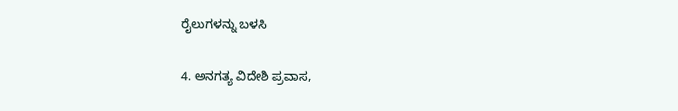ರೈಲುಗಳನ್ನು ಬಳಸಿ

4. ಅನಗತ್ಯ ವಿದೇಶಿ ಪ್ರವಾಸ,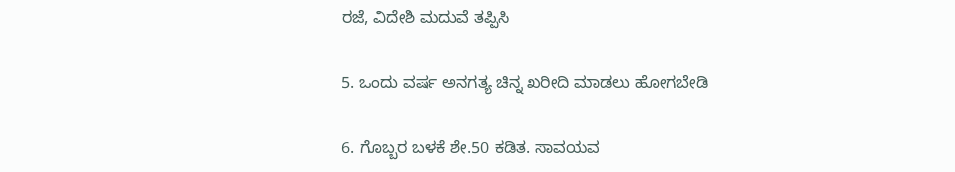ರಜೆ, ವಿದೇಶಿ ಮದುವೆ ತಪ್ಪಿಸಿ

5. ಒಂದು ವರ್ಷ ಅನಗತ್ಯ ಚಿನ್ನ ಖರೀದಿ ಮಾಡಲು ಹೋಗಬೇಡಿ

6. ಗೊಬ್ಬರ ಬಳಕೆ ಶೇ.50 ಕಡಿತ. ಸಾವಯವ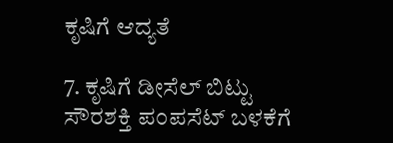ಕೃಷಿಗೆ ಆದ್ಯತೆ

7. ಕೃಷಿಗೆ ಡೀಸೆಲ್‌ ಬಿಟ್ಟು ಸೌರಶಕ್ತಿ ಪಂಪಸೆಟ್‌ ಬಳಕೆಗೆ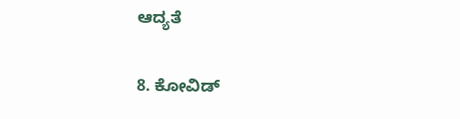ಆದ್ಯತೆ

8. ಕೋವಿಡ್‌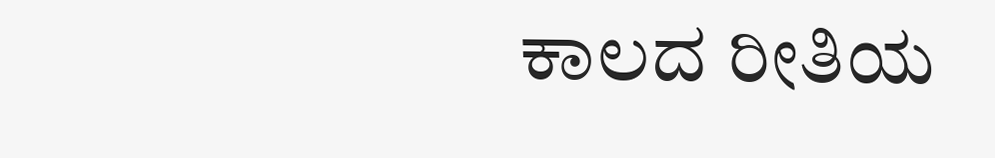ಕಾಲದ ರೀತಿಯ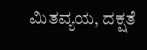ಮಿತವ್ಯಯ, ದಕ್ಷತೆ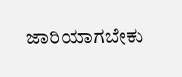ಜಾರಿಯಾಗಬೇಕು